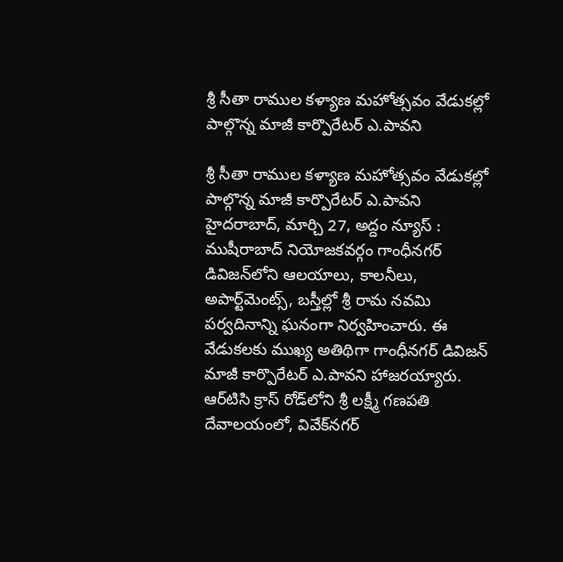శ్రీ సీతా రాముల క‌ళ్యాణ మహోత్సవం వేడుకల్లో పాల్గొన్న మాజీ కార్పొరేటర్ ఎ.పావని

శ్రీ సీతా రాముల క‌ళ్యాణ మహోత్సవం వేడుకల్లో పాల్గొన్న మాజీ కార్పొరేటర్ ఎ.పావని హైదరాబాద్, మార్చి 27, అద్దం న్యూస్ :   ముషీరాబాద్ నియోజ‌క‌వ‌ర్గం గాంధీన‌గ‌ర్ డివిజ‌న్‌లోని ఆల‌యాలు, కాల‌నీలు, అపార్ట్‌మెంట్స్‌, బ‌స్తీల్లో శ్రీ రామ న‌వ‌మి ప‌ర్వ‌దినాన్ని ఘ‌నంగా నిర్వ‌హించారు. ఈ వేడుక‌ల‌కు ముఖ్య అతిథిగా గాంధీన‌గ‌ర్ డివిజ‌న్ మాజీ కార్పొరేట‌ర్ ఎ.పావ‌ని హాజ‌ర‌య్యారు. ఆర్‌టిసి క్రాస్ రోడ్‌లోని శ్రీ లక్ష్మీ గణపతి దేవాలయంలో, వివేక్‌న‌గ‌ర్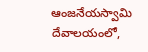ఆంజ‌నేయ‌స్వామి దేవాల‌యంలో,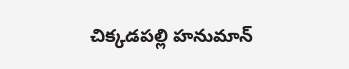చిక్క‌డ‌ప‌ల్లి హ‌నుమాన్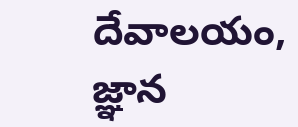దేవాల‌యం, జ్ఞాన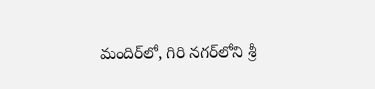మందిర్‌లో, గిరి న‌గ‌ర్‌లోని శ్రీ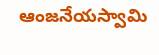ఆంజ‌నేయ‌స్వామి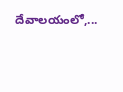దేవాల‌యంలో,...